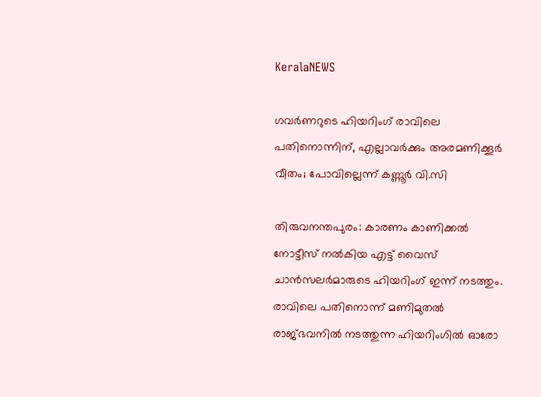KeralaNEWS

ഗവര്‍ണറുടെ ഹിയറിംഗ് രാവിലെ പതിനൊന്നിന്, എല്ലാവര്‍ക്കും അരമണിക്കൂര്‍ വീതം; പോവില്ലെന്ന് കണ്ണൂര്‍ വി.സി

തിരുവനന്തപുരം: കാരണം കാണിക്കല്‍ നോട്ടീസ് നല്‍കിയ എട്ട് വൈസ് ചാന്‍സലര്‍മാരുടെ ഹിയറിംഗ് ഇന്ന് നടത്തും. രാവിലെ പതിനൊന്ന് മണിമുതല്‍ രാജ്ഭവനില്‍ നടത്തുന്ന ഹിയറിംഗില്‍ ഓരോ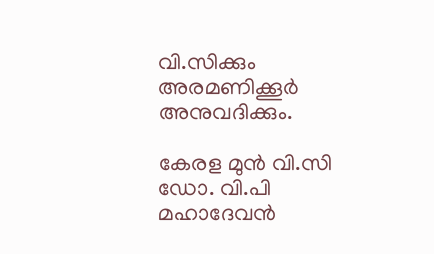വി.സിക്കും അരമണിക്കൂര്‍ അനുവദിക്കും.

കേരള മുന്‍ വി.സി ഡോ. വി.പി മഹാദേവന്‍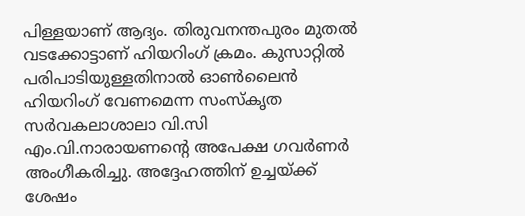പിള്ളയാണ് ആദ്യം. തിരുവനന്തപുരം മുതല്‍ വടക്കോട്ടാണ് ഹിയറിംഗ് ക്രമം. കുസാറ്റില്‍ പരിപാടിയുള്ളതിനാല്‍ ഓണ്‍ലൈന്‍ ഹിയറിംഗ് വേണമെന്ന സംസ്‌കൃത സര്‍വകലാശാലാ വി.സി എം.വി.നാരായണന്റെ അപേക്ഷ ഗവര്‍ണര്‍ അംഗീകരിച്ചു. അദ്ദേഹത്തിന് ഉച്ചയ്ക്ക് ശേഷം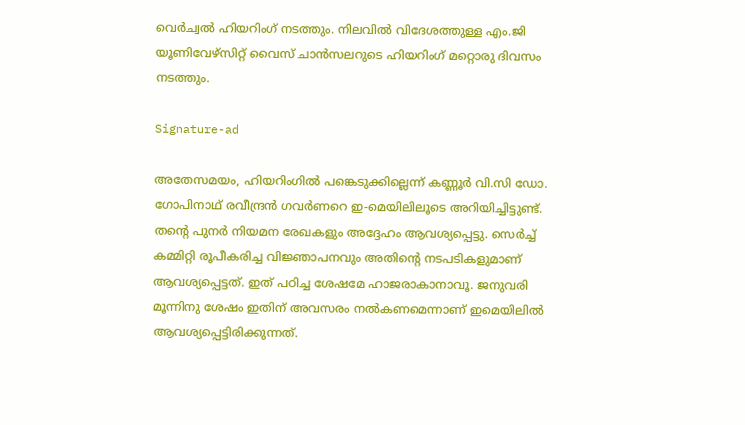വെര്‍ച്വല്‍ ഹിയറിംഗ് നടത്തും. നിലവില്‍ വിദേശത്തുള്ള എം.ജി യൂണിവേഴ്‌സിറ്റ് വൈസ് ചാന്‍സലറുടെ ഹിയറിംഗ് മറ്റൊരു ദിവസം നടത്തും.

Signature-ad

അതേസമയം, ഹിയറിംഗില്‍ പങ്കെടുക്കില്ലെന്ന് കണ്ണൂര്‍ വി.സി ഡോ. ഗോപിനാഥ് രവീന്ദ്രന്‍ ഗവര്‍ണറെ ഇ-മെയിലിലൂടെ അറിയിച്ചിട്ടുണ്ട്. തന്റെ പുനര്‍ നിയമന രേഖകളും അദ്ദേഹം ആവശ്യപ്പെട്ടു. സെര്‍ച്ച് കമ്മിറ്റി രൂപീകരിച്ച വിജ്ഞാപനവും അതിന്റെ നടപടികളുമാണ് ആവശ്യപ്പെട്ടത്. ഇത് പഠിച്ച ശേഷമേ ഹാജരാകാനാവൂ. ജനുവരി മൂന്നിനു ശേഷം ഇതിന് അവസരം നല്‍കണമെന്നാണ് ഇമെയിലില്‍ ആവശ്യപ്പെട്ടിരിക്കുന്നത്.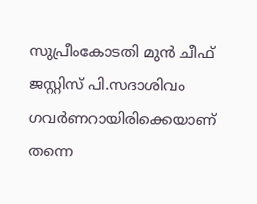സുപ്രീംകോടതി മുന്‍ ചീഫ് ജസ്റ്റിസ് പി.സദാശിവം ഗവര്‍ണറായിരിക്കെയാണ് തന്നെ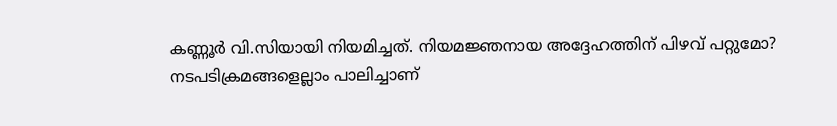കണ്ണൂര്‍ വി.സിയായി നിയമിച്ചത്. നിയമജ്ഞനായ അദ്ദേഹത്തിന് പിഴവ് പറ്റുമോ? നടപടിക്രമങ്ങളെല്ലാം പാലിച്ചാണ്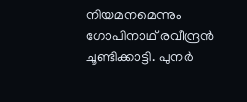നിയമനമെന്നും ഗോപിനാഥ് രവീന്ദ്രന്‍ ചൂണ്ടിക്കാട്ടി. പുനര്‍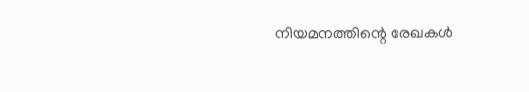നിയമനത്തിന്റെ രേഖകള്‍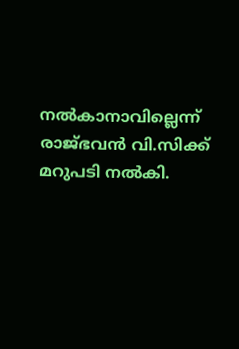നല്‍കാനാവില്ലെന്ന് രാജ്ഭവന്‍ വി.സിക്ക് മറുപടി നല്‍കി.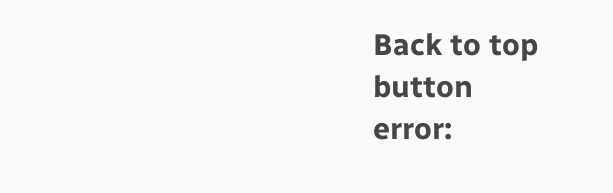Back to top button
error: